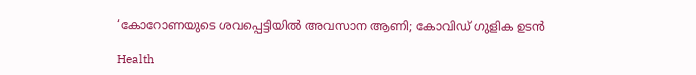‘കോറോണയുടെ ശവപ്പെട്ടിയില്‍ അവസാന ആണി; കോവിഡ് ഗുളിക ഉടൻ

Health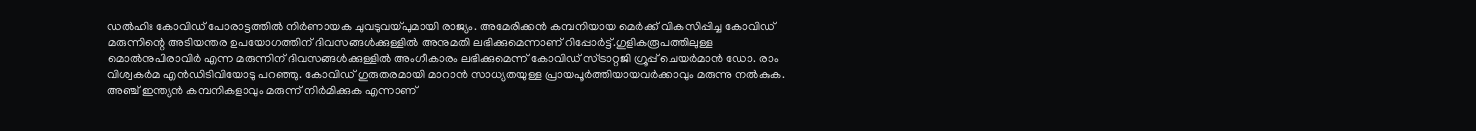ഡല്‍ഹിഃ കോവിഡ് പോരാട്ടത്തില്‍ നിര്‍ണായക ചുവടുവയ്പുമായി രാജ്യം. അമേരിക്കന്‍ കമ്പനിയായ മെര്‍ക്ക് വികസിപ്പിച്ച കോവിഡ് മരുന്നിന്റെ അടിയന്തര ഉപയോഗത്തിന് ദിവസങ്ങള്‍ക്കുള്ളില്‍ അനുമതി ലഭിക്കുമെന്നാണ് റിപ്പോര്‍ട്ട്.ഗുളികരൂപത്തിലുള്ള മൊല്‍നുപിരാവിര്‍ എന്ന മരുന്നിന് ദിവസങ്ങള്‍ക്കുള്ളില്‍ അംഗീകാരം ലഭിക്കുമെന്ന് കോവിഡ് സ്ട്രാറ്റജി ഗ്രൂപ്പ് ചെയര്‍മാന്‍ ഡോ. രാം വിശ്വകര്‍മ എന്‍ഡിടിവിയോടു പറഞ്ഞു. കോവിഡ് ഗുരുതരമായി മാറാന്‍ സാധ്യതയുള്ള പ്രായപൂര്‍ത്തിയായവര്‍ക്കാവും മരുന്നു നല്‍കുക. അഞ്ച് ഇന്ത്യന്‍ കമ്പനികളാവും മരുന്ന് നിര്‍മിക്കുക എന്നാണ്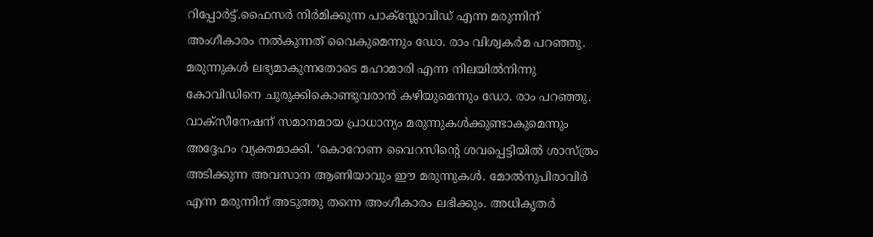റിപ്പോര്‍ട്ട്.ഫൈസര്‍ നിര്‍മിക്കുന്ന പാക്‌സ്ലോവിഡ് എന്ന മരുന്നിന് അംഗീകാരം നല്‍കുന്നത് വൈകുമെന്നും ഡോ. രാം വിശ്വകര്‍മ പറഞ്ഞു.
മരുന്നുകള്‍ ലഭ്യമാകുന്നതോടെ മഹാമാരി എന്ന നിലയില്‍നിന്നു കോവിഡിനെ ചുരുക്കികൊണ്ടുവരാന്‍ കഴിയുമെന്നും ഡോ. രാം പറഞ്ഞു. വാക്‌സീനേഷന് സമാനമായ പ്രാധാന്യം മരുന്നുകള്‍ക്കുണ്ടാകുമെന്നും അദ്ദേഹം വ്യക്തമാക്കി. ‘കൊറോണ വൈറസിന്റെ ശവപ്പെട്ടിയില്‍ ശാസ്ത്രം അടിക്കുന്ന അവസാന ആണിയാവും ഈ മരുന്നുകള്‍. മോല്‍നുപിരാവിര്‍ എന്ന മരുന്നിന് അടുത്തു തന്നെ അംഗീകാരം ലഭിക്കും. അധികൃതര്‍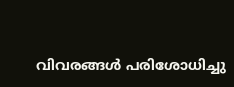വിവരങ്ങള്‍ പരിശോധിച്ചു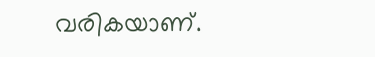വരികയാണ്.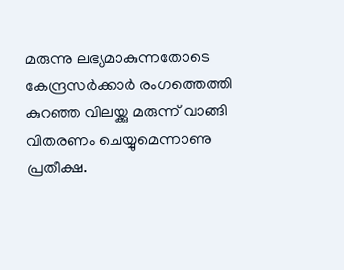മരുന്നു ലഭ്യമാകുന്നതോടെ കേന്ദ്രസര്‍ക്കാര്‍ രംഗത്തെത്തി കുറഞ്ഞ വിലയ്ക്കു മരുന്ന് വാങ്ങി വിതരണം ചെയ്യുമെന്നാണു പ്രതീക്ഷ.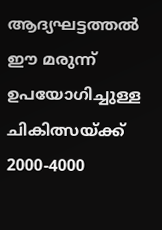ആദ്യഘട്ടത്തല്‍ ഈ മരുന്ന് ഉപയോഗിച്ചുള്ള ചികിത്സയ്ക്ക് 2000-4000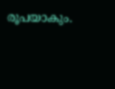രൂപയാകും.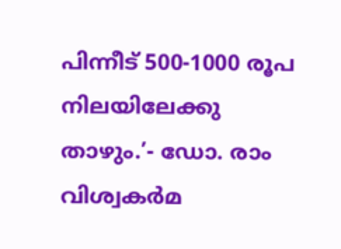പിന്നീട് 500-1000 രൂപ നിലയിലേക്കു താഴും.’- ഡോ. രാം വിശ്വകര്‍മ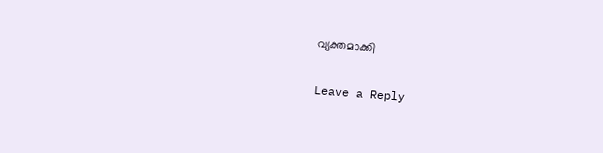വ്യക്തമാക്കി

Leave a Reply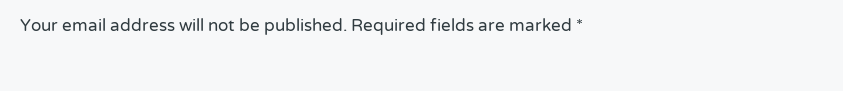Your email address will not be published. Required fields are marked *